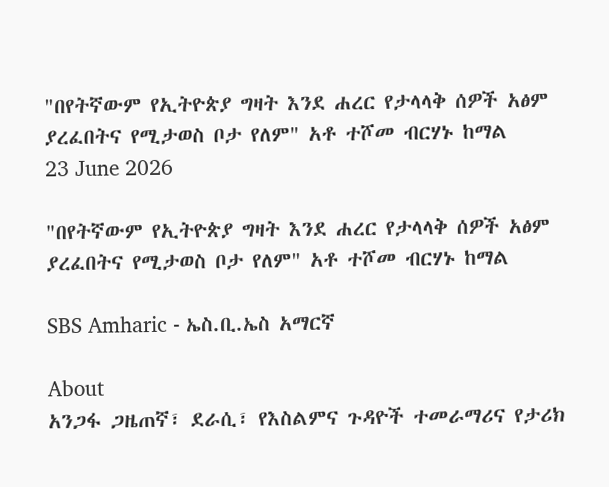"በየትኛውም የኢትዮጵያ ግዛት እንደ ሐረር የታላላቅ ሰዎች አፅም ያረፈበትና የሚታወስ ቦታ የለም" አቶ ተሾመ ብርሃኑ ከማል
23 June 2026

"በየትኛውም የኢትዮጵያ ግዛት እንደ ሐረር የታላላቅ ሰዎች አፅም ያረፈበትና የሚታወስ ቦታ የለም" አቶ ተሾመ ብርሃኑ ከማል

SBS Amharic - ኤስ.ቢ.ኤስ አማርኛ

About
አንጋፋ ጋዜጠኛ፣ ደራሲ፣ የእስልምና ጉዳዮች ተመራማሪና የታሪክ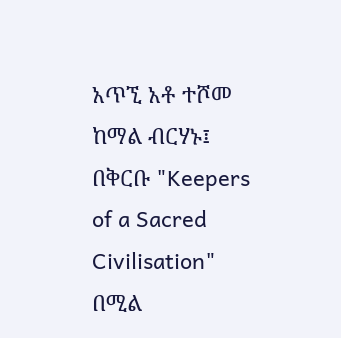አጥኚ አቶ ተሾመ ከማል ብርሃኑ፤ በቅርቡ "Keepers of a Sacred Civilisation" በሚል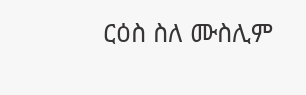ርዕስ ስለ ሙስሊም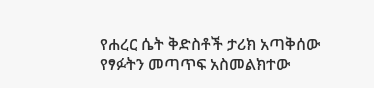የሐረር ሴት ቅድስቶች ታሪክ አጣቅሰው የፃፉትን መጣጥፍ አስመልክተው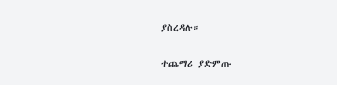ያስረዳሉ።

ተጨማሪ ያድምጡ